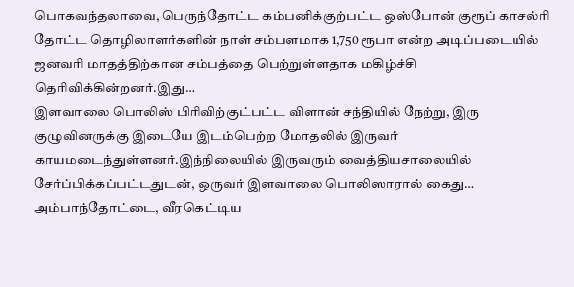பொகவந்தலாவை, பெருந்தோட்ட கம்பனிக்குற்பட்ட ஒஸ்போன் குரூப் காசல்ரி தோட்ட தொழிலாளர்களின் நாள் சம்பளமாக 1,750 ரூபா என்ற அடிப்படையில் ஜனவரி மாதத்திற்கான சம்பத்தை பெற்றுள்ளதாக மகிழ்ச்சி தெரிவிக்கின்றனர்.இது…
இளவாலை பொலிஸ் பிரிவிற்குட்பட்ட விளான் சந்தியில் நேற்று, இரு குழுவினருக்கு இடையே இடம்பெற்ற மோதலில் இருவர் காயமடைந்துள்ளனர்.இந்நிலையில் இருவரும் வைத்தியசாலையில் சேர்ப்பிக்கப்பட்டதுடன், ஒருவர் இளவாலை பொலிஸாரால் கைது…
அம்பாந்தோட்டை, வீரகெட்டிய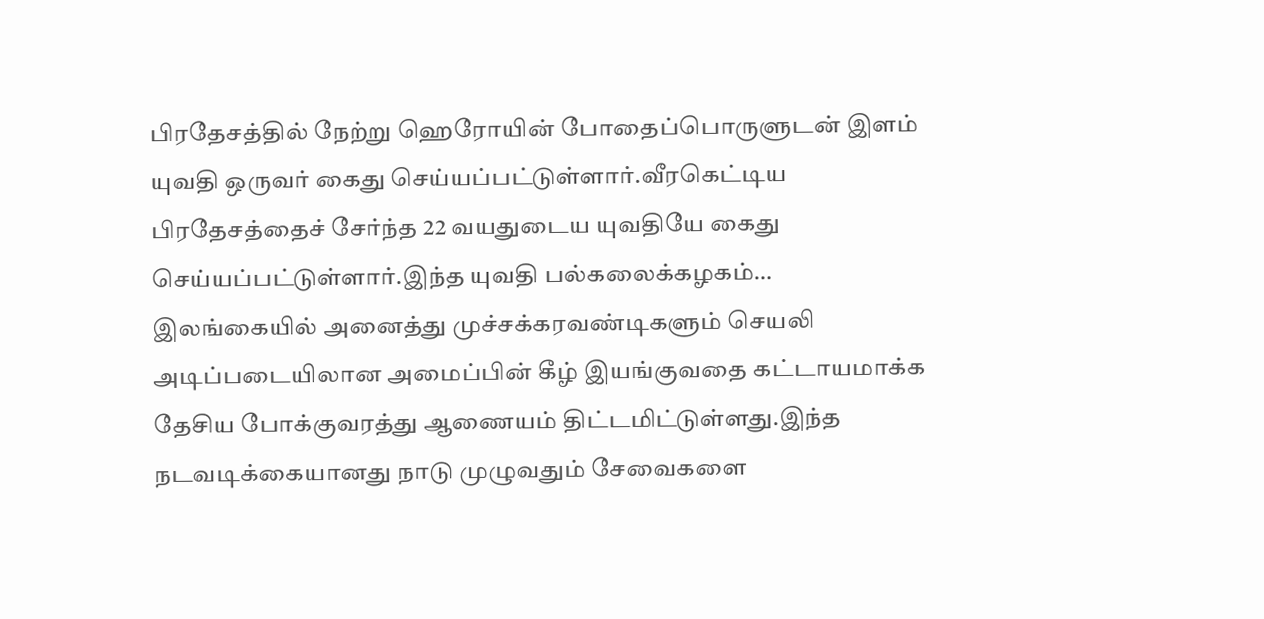பிரதேசத்தில் நேற்று ஹெரோயின் போதைப்பொருளுடன் இளம் யுவதி ஒருவர் கைது செய்யப்பட்டுள்ளார்.வீரகெட்டிய பிரதேசத்தைச் சேர்ந்த 22 வயதுடைய யுவதியே கைது செய்யப்பட்டுள்ளார்.இந்த யுவதி பல்கலைக்கழகம்…
இலங்கையில் அனைத்து முச்சக்கரவண்டிகளும் செயலி அடிப்படையிலான அமைப்பின் கீழ் இயங்குவதை கட்டாயமாக்க தேசிய போக்குவரத்து ஆணையம் திட்டமிட்டுள்ளது.இந்த நடவடிக்கையானது நாடு முழுவதும் சேவைகளை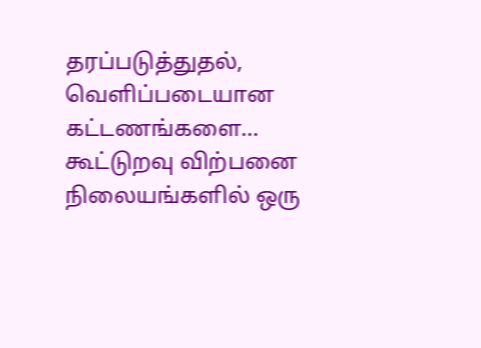தரப்படுத்துதல், வெளிப்படையான கட்டணங்களை…
கூட்டுறவு விற்பனை நிலையங்களில் ஒரு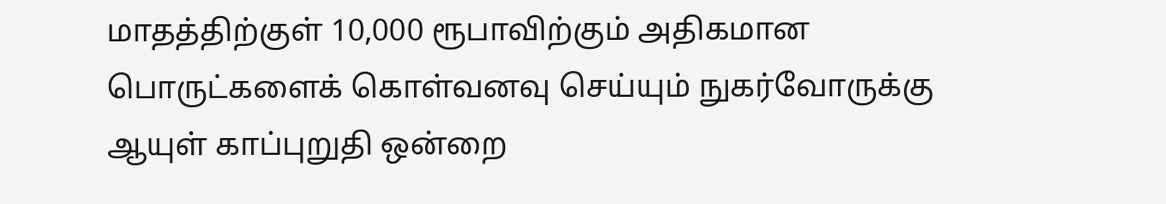மாதத்திற்குள் 10,000 ரூபாவிற்கும் அதிகமான பொருட்களைக் கொள்வனவு செய்யும் நுகர்வோருக்கு ஆயுள் காப்புறுதி ஒன்றை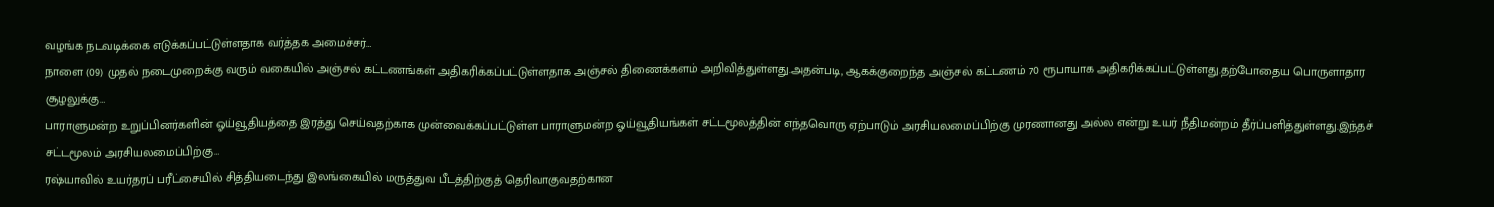வழங்க நடவடிக்கை எடுக்கப்பட்டுள்ளதாக வர்த்தக அமைச்சர்…
நாளை (09) முதல் நடைமுறைக்கு வரும் வகையில் அஞ்சல் கட்டணங்கள் அதிகரிக்கப்பட்டுள்ளதாக அஞ்சல் திணைக்களம் அறிவித்துள்ளது.அதன்படி, ஆகக்குறைந்த அஞ்சல் கட்டணம் 70 ரூபாயாக அதிகரிக்கப்பட்டுள்ளது.தற்போதைய பொருளாதார சூழலுக்கு…
பாராளுமன்ற உறுப்பினர்களின் ஓய்வூதியத்தை இரத்து செய்வதற்காக முன்வைக்கப்பட்டுள்ள பாராளுமன்ற ஓய்வூதியங்கள் சட்டமூலத்தின் எந்தவொரு ஏற்பாடும் அரசியலமைப்பிற்கு முரணானது அல்ல என்று உயர் நீதிமன்றம் தீர்ப்பளித்துள்ளது.இந்தச் சட்டமூலம் அரசியலமைப்பிற்கு…
ரஷ்யாவில் உயர்தரப் பரீட்சையில் சித்தியடைந்து இலங்கையில் மருத்துவ பீடத்திற்குத் தெரிவாகுவதற்கான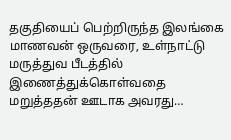தகுதியைப் பெற்றிருந்த இலங்கை மாணவன் ஒருவரை, உள்நாட்டு மருத்துவ பீடத்தில் இணைத்துக்கொள்வதை மறுத்ததன் ஊடாக அவரது…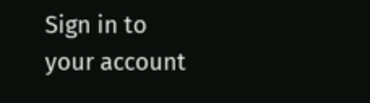Sign in to your account